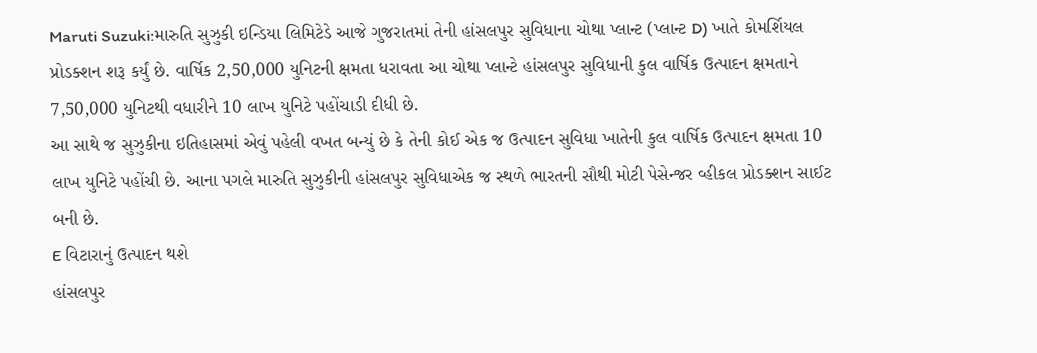Maruti Suzuki:મારુતિ સુઝુકી ઇન્ડિયા લિમિટેડે આજે ગુજરાતમાં તેની હાંસલપુર સુવિધાના ચોથા પ્લાન્ટ (પ્લાન્ટ D) ખાતે કોમર્શિયલ પ્રોડક્શન શરૂ કર્યું છે. વાર્ષિક 2,50,000 યુનિટની ક્ષમતા ધરાવતા આ ચોથા પ્લાન્ટે હાંસલપુર સુવિધાની કુલ વાર્ષિક ઉત્પાદન ક્ષમતાને 7,50,000 યુનિટથી વધારીને 10 લાખ યુનિટે પહોંચાડી દીધી છે.
આ સાથે જ સુઝુકીના ઇતિહાસમાં એવું પહેલી વખત બન્યું છે કે તેની કોઈ એક જ ઉત્પાદન સુવિધા ખાતેની કુલ વાર્ષિક ઉત્પાદન ક્ષમતા 10 લાખ યુનિટે પહોંચી છે. આના પગલે મારુતિ સુઝુકીની હાંસલપુર સુવિધાએક જ સ્થળે ભારતની સૌથી મોટી પેસેન્જર વ્હીકલ પ્રોડક્શન સાઈટ બની છે.
E વિટારાનું ઉત્પાદન થશે
હાંસલપુર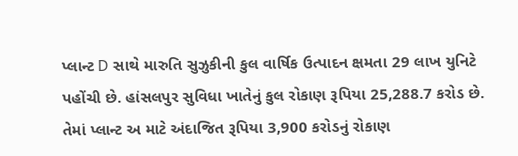પ્લાન્ટ D સાથે મારુતિ સુઝુકીની કુલ વાર્ષિક ઉત્પાદન ક્ષમતા 29 લાખ યુનિટે પહોંચી છે. હાંસલપુર સુવિધા ખાતેનું કુલ રોકાણ રૂપિયા 25,288.7 કરોડ છે. તેમાં પ્લાન્ટ અ માટે અંદાજિત રૂપિયા 3,900 કરોડનું રોકાણ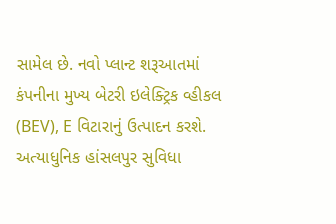સામેલ છે. નવો પ્લાન્ટ શરૂઆતમાં કંપનીના મુખ્ય બેટરી ઇલેક્ટ્રિક વ્હીકલ (BEV), E વિટારાનું ઉત્પાદન કરશે.
અત્યાધુનિક હાંસલપુર સુવિધા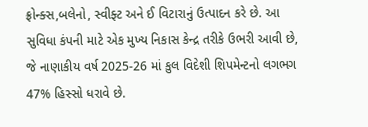ફ્રોન્ક્સ,બલેનો, સ્વીફ્ટ અને ઈ વિટારાનું ઉત્પાદન કરે છે. આ સુવિધા કંપની માટે એક મુખ્ય નિકાસ કેન્દ્ર તરીકે ઉભરી આવી છે, જે નાણાકીય વર્ષ 2025-26 માં કુલ વિદેશી શિપમેન્ટનો લગભગ 47% હિસ્સો ધરાવે છે.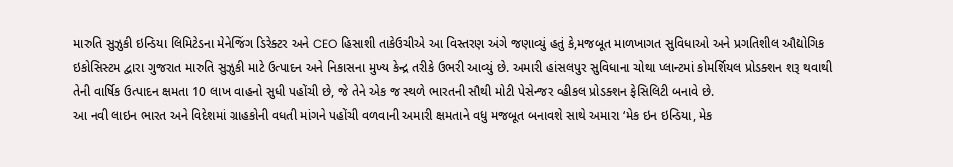મારુતિ સુઝુકી ઇન્ડિયા લિમિટેડના મેનેજિંગ ડિરેક્ટર અને CEO હિસાશી તાકેઉચીએ આ વિસ્તરણ અંગે જણાવ્યું હતું કે,મજબૂત માળખાગત સુવિધાઓ અને પ્રગતિશીલ ઔદ્યોગિક ઇકોસિસ્ટમ દ્વારા ગુજરાત મારુતિ સુઝુકી માટે ઉત્પાદન અને નિકાસના મુખ્ય કેન્દ્ર તરીકે ઉભરી આવ્યું છે. અમારી હાંસલપુર સુવિધાના ચોથા પ્લાન્ટમાં કોમર્શિયલ પ્રોડક્શન શરૂ થવાથી તેની વાર્ષિક ઉત્પાદન ક્ષમતા 10 લાખ વાહનો સુધી પહોંચી છે, જે તેને એક જ સ્થળે ભારતની સૌથી મોટી પેસેન્જર વ્હીકલ પ્રોડક્શન ફેસિલિટી બનાવે છે.
આ નવી લાઇન ભારત અને વિદેશમાં ગ્રાહકોની વધતી માંગને પહોંચી વળવાની અમારી ક્ષમતાને વધુ મજબૂત બનાવશે સાથે અમારા ‘મેક ઇન ઇન્ડિયા, મેક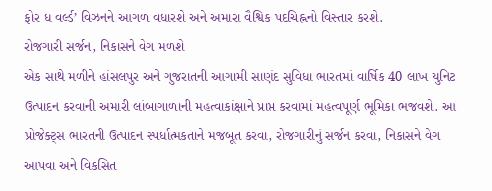ફોર ધ વર્લ્ડ’ વિઝનને આગળ વધારશે અને અમારા વૈશ્વિક પદચિહ્નનો વિસ્તાર કરશે.
રોજગારી સર્જન, નિકાસને વેગ મળશે
એક સાથે મળીને હાંસલપુર અને ગુજરાતની આગામી સાણંદ સુવિધા ભારતમાં વાર્ષિક 40 લાખ યુનિટ ઉત્પાદન કરવાની અમારી લાંબાગાળાની મહત્વાકાંક્ષાને પ્રાપ્ત કરવામાં મહત્વપૂર્ણ ભૂમિકા ભજવશે. આ પ્રોજેક્ટ્સ ભારતની ઉત્પાદન સ્પર્ધાત્મકતાને મજબૂત કરવા, રોજગારીનું સર્જન કરવા, નિકાસને વેગ આપવા અને વિકસિત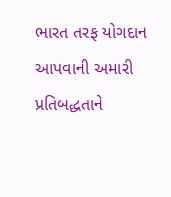ભારત તરફ યોગદાન આપવાની અમારી પ્રતિબદ્ધતાને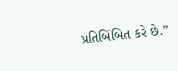પ્રતિબિંબિત કરે છે.”